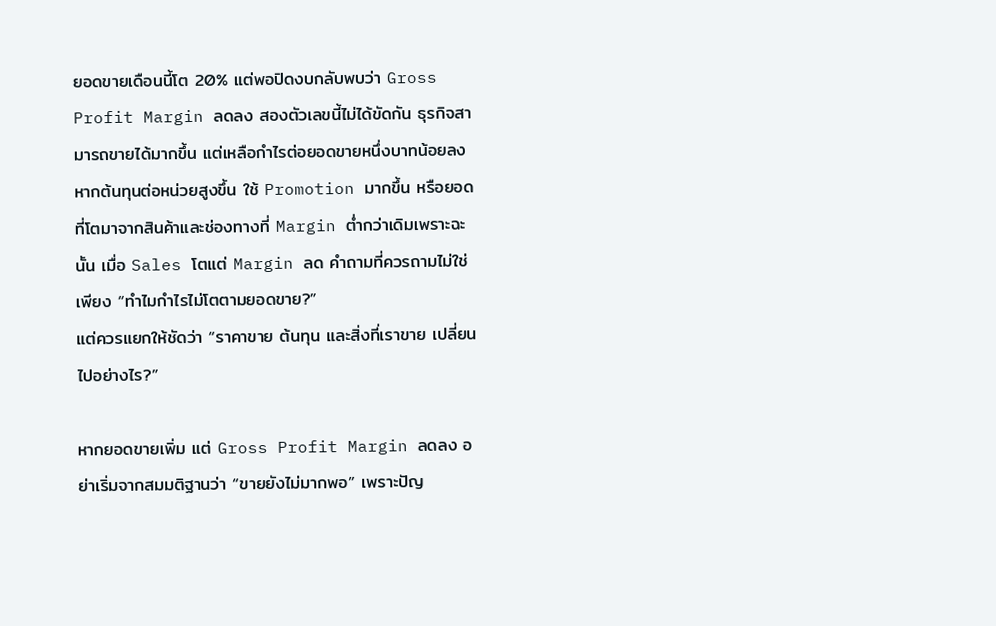ยอดขายเดือนนี้โต 20% แต่พอปิดงบกลับพบว่า Gross Profit Margin ลดลง สองตัวเลขนี้ไม่ได้ขัดกัน ธุรกิจสามารถขายได้มากขึ้น แต่เหลือกำไรต่อยอดขายหนึ่งบาทน้อยลง หากต้นทุนต่อหน่วยสูงขึ้น ใช้ Promotion มากขึ้น หรือยอดที่โตมาจากสินค้าและช่องทางที่ Margin ต่ำกว่าเดิมเพราะฉะนั้น เมื่อ Sales โตแต่ Margin ลด คำถามที่ควรถามไม่ใช่เพียง “ทำไมกำไรไม่โตตามยอดขาย?”
แต่ควรแยกให้ชัดว่า “ราคาขาย ต้นทุน และสิ่งที่เราขาย เปลี่ยนไปอย่างไร?”

หากยอดขายเพิ่ม แต่ Gross Profit Margin ลดลง อย่าเริ่มจากสมมติฐานว่า “ขายยังไม่มากพอ” เพราะปัญ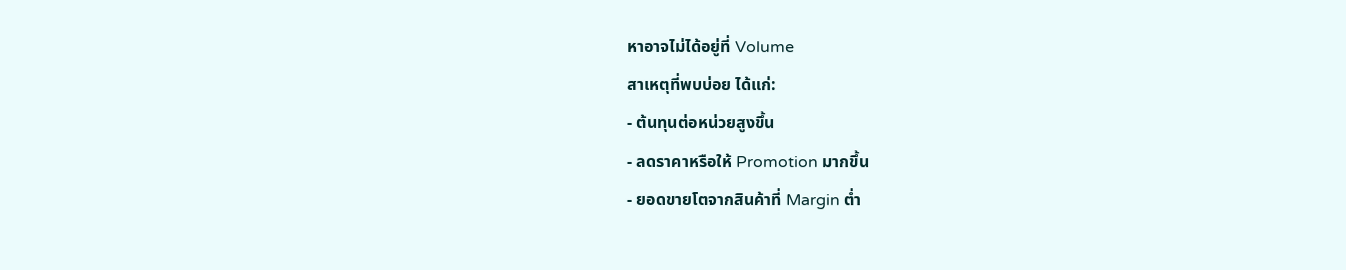หาอาจไม่ได้อยู่ที่ Volume
สาเหตุที่พบบ่อย ได้แก่:
- ต้นทุนต่อหน่วยสูงขึ้น
- ลดราคาหรือให้ Promotion มากขึ้น
- ยอดขายโตจากสินค้าที่ Margin ต่ำ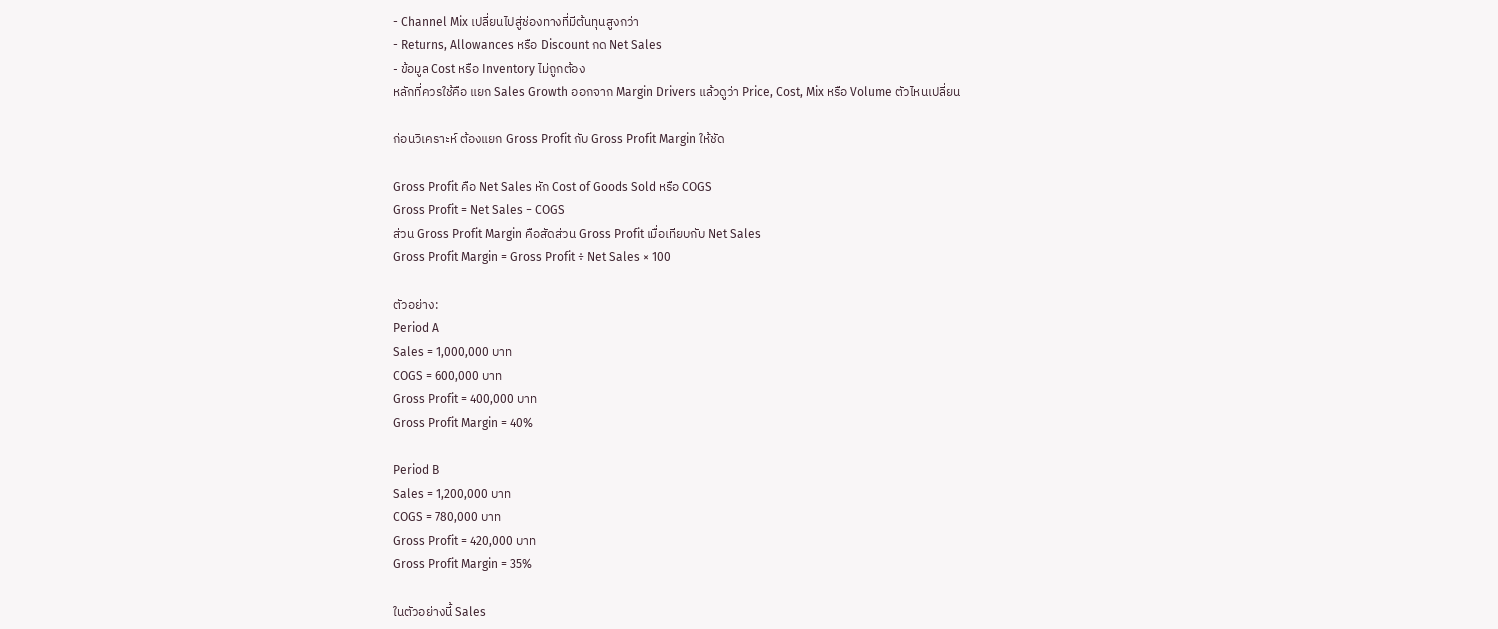- Channel Mix เปลี่ยนไปสู่ช่องทางที่มีต้นทุนสูงกว่า
- Returns, Allowances หรือ Discount กด Net Sales
- ข้อมูล Cost หรือ Inventory ไม่ถูกต้อง
หลักที่ควรใช้คือ แยก Sales Growth ออกจาก Margin Drivers แล้วดูว่า Price, Cost, Mix หรือ Volume ตัวไหนเปลี่ยน

ก่อนวิเคราะห์ ต้องแยก Gross Profit กับ Gross Profit Margin ให้ชัด

Gross Profit คือ Net Sales หัก Cost of Goods Sold หรือ COGS
Gross Profit = Net Sales − COGS
ส่วน Gross Profit Margin คือสัดส่วน Gross Profit เมื่อเทียบกับ Net Sales
Gross Profit Margin = Gross Profit ÷ Net Sales × 100

ตัวอย่าง:
Period A
Sales = 1,000,000 บาท
COGS = 600,000 บาท
Gross Profit = 400,000 บาท
Gross Profit Margin = 40%

Period B
Sales = 1,200,000 บาท
COGS = 780,000 บาท
Gross Profit = 420,000 บาท
Gross Profit Margin = 35%

ในตัวอย่างนี้ Sales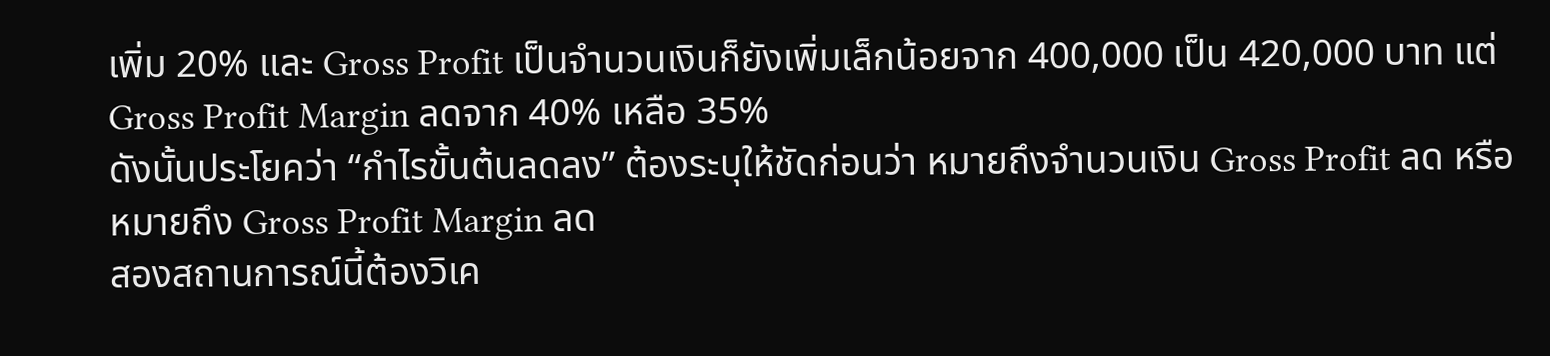เพิ่ม 20% และ Gross Profit เป็นจำนวนเงินก็ยังเพิ่มเล็กน้อยจาก 400,000 เป็น 420,000 บาท แต่ Gross Profit Margin ลดจาก 40% เหลือ 35%
ดังนั้นประโยคว่า “กำไรขั้นต้นลดลง” ต้องระบุให้ชัดก่อนว่า หมายถึงจำนวนเงิน Gross Profit ลด หรือหมายถึง Gross Profit Margin ลด
สองสถานการณ์นี้ต้องวิเค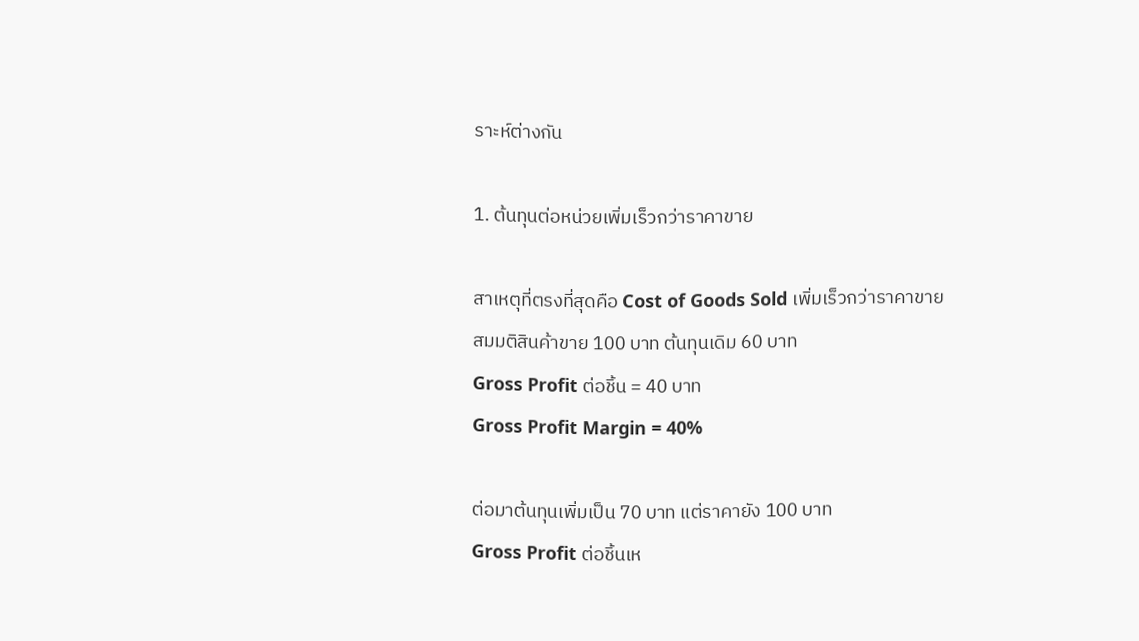ราะห์ต่างกัน

1. ต้นทุนต่อหน่วยเพิ่มเร็วกว่าราคาขาย

สาเหตุที่ตรงที่สุดคือ Cost of Goods Sold เพิ่มเร็วกว่าราคาขาย
สมมติสินค้าขาย 100 บาท ต้นทุนเดิม 60 บาท
Gross Profit ต่อชิ้น = 40 บาท
Gross Profit Margin = 40%

ต่อมาต้นทุนเพิ่มเป็น 70 บาท แต่ราคายัง 100 บาท
Gross Profit ต่อชิ้นเห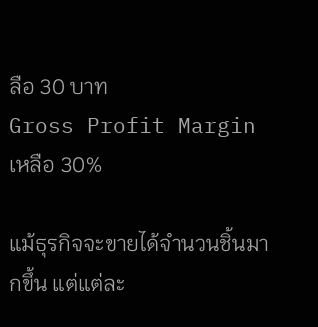ลือ 30 บาท
Gross Profit Margin เหลือ 30%

แม้ธุรกิจจะขายได้จำนวนชิ้นมากขึ้น แต่แต่ละ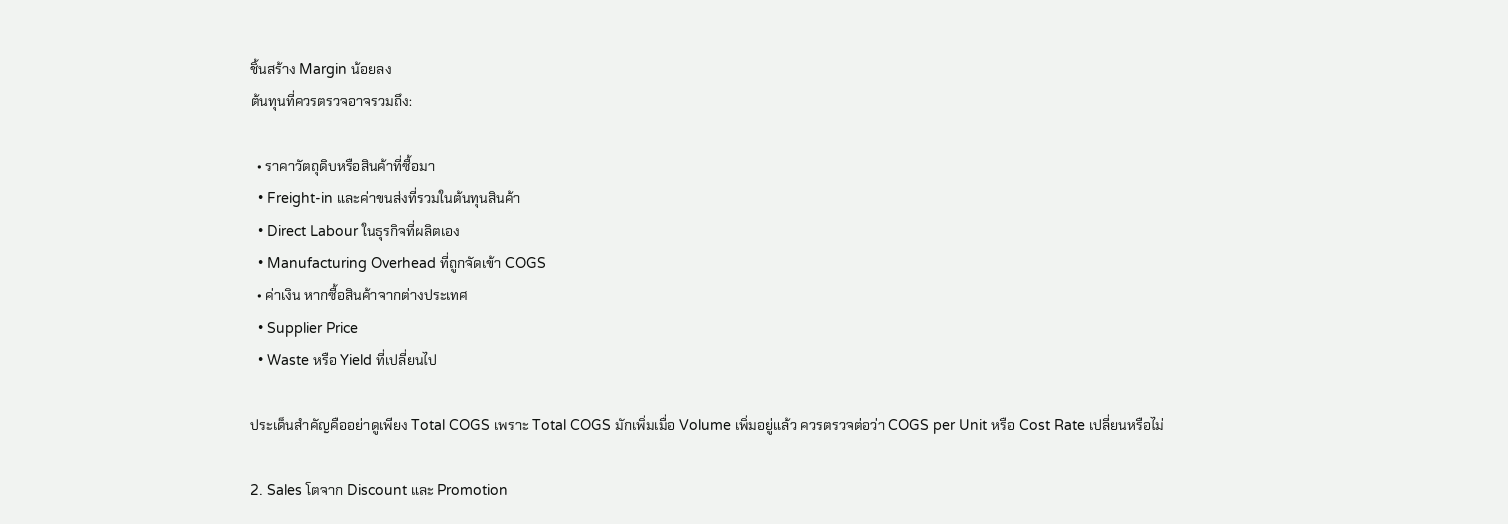ชิ้นสร้าง Margin น้อยลง
ต้นทุนที่ควรตรวจอาจรวมถึง:

  • ราคาวัตถุดิบหรือสินค้าที่ซื้อมา
  • Freight-in และค่าขนส่งที่รวมในต้นทุนสินค้า
  • Direct Labour ในธุรกิจที่ผลิตเอง
  • Manufacturing Overhead ที่ถูกจัดเข้า COGS
  • ค่าเงิน หากซื้อสินค้าจากต่างประเทศ
  • Supplier Price
  • Waste หรือ Yield ที่เปลี่ยนไป

ประเด็นสำคัญคืออย่าดูเพียง Total COGS เพราะ Total COGS มักเพิ่มเมื่อ Volume เพิ่มอยู่แล้ว ควรตรวจต่อว่า COGS per Unit หรือ Cost Rate เปลี่ยนหรือไม่

2. Sales โตจาก Discount และ Promotion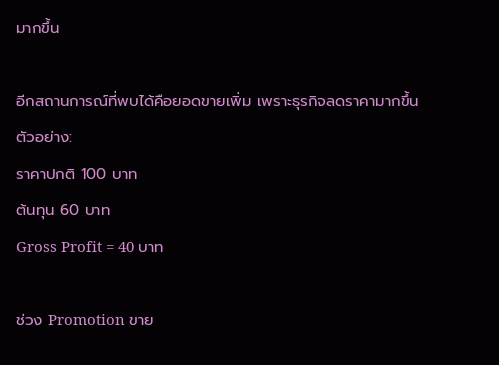มากขึ้น

อีกสถานการณ์ที่พบได้คือยอดขายเพิ่ม เพราะธุรกิจลดราคามากขึ้น
ตัวอย่าง:
ราคาปกติ 100 บาท
ต้นทุน 60 บาท
Gross Profit = 40 บาท

ช่วง Promotion ขาย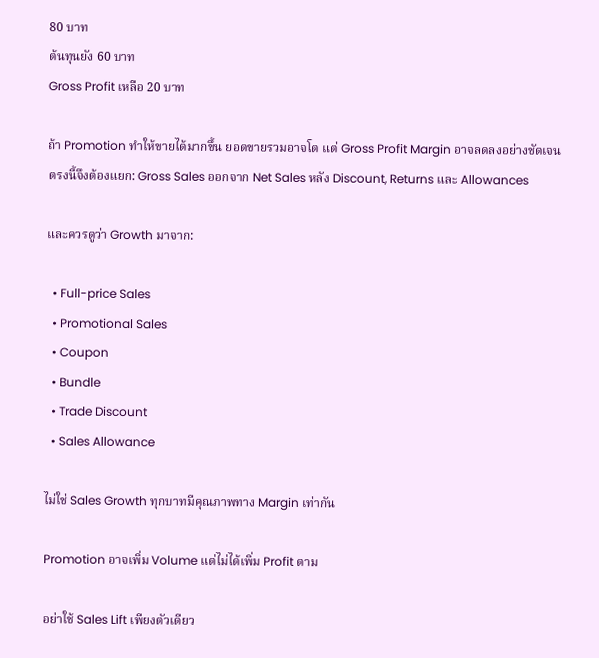80 บาท
ต้นทุนยัง 60 บาท
Gross Profit เหลือ 20 บาท

ถ้า Promotion ทำให้ขายได้มากขึ้น ยอดขายรวมอาจโต แต่ Gross Profit Margin อาจลดลงอย่างชัดเจน
ตรงนี้จึงต้องแยก: Gross Sales ออกจาก Net Sales หลัง Discount, Returns และ Allowances

และควรดูว่า Growth มาจาก:

  • Full-price Sales
  • Promotional Sales
  • Coupon
  • Bundle
  • Trade Discount
  • Sales Allowance

ไม่ใช่ Sales Growth ทุกบาทมีคุณภาพทาง Margin เท่ากัน

Promotion อาจเพิ่ม Volume แต่ไม่ได้เพิ่ม Profit ตาม

อย่าใช้ Sales Lift เพียงตัวเดียว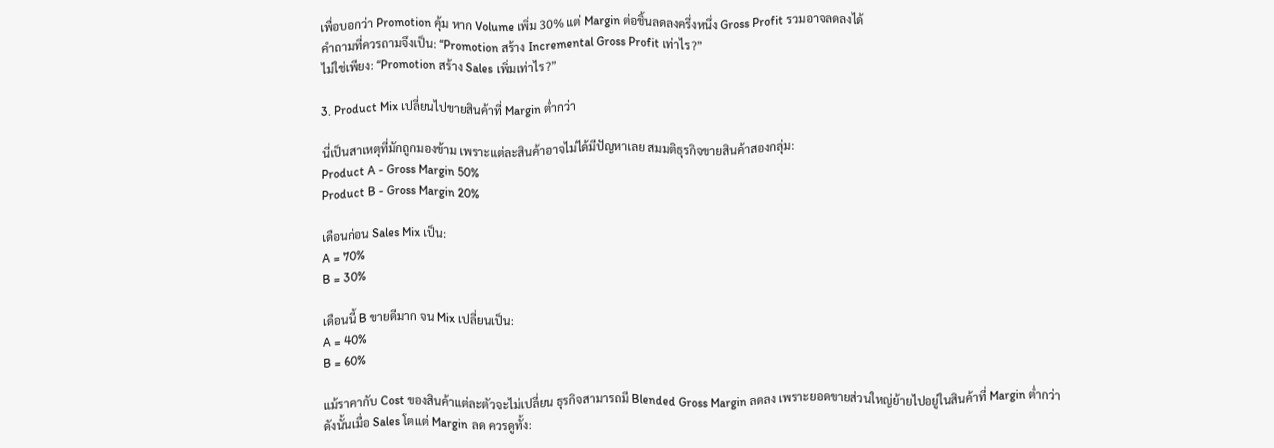เพื่อบอกว่า Promotion คุ้ม หาก Volume เพิ่ม 30% แต่ Margin ต่อชิ้นลดลงครึ่งหนึ่ง Gross Profit รวมอาจลดลงได้
คำถามที่ควรถามจึงเป็น: “Promotion สร้าง Incremental Gross Profit เท่าไร?”
ไม่ใช่เพียง: “Promotion สร้าง Sales เพิ่มเท่าไร?”

3. Product Mix เปลี่ยนไปขายสินค้าที่ Margin ต่ำกว่า

นี่เป็นสาเหตุที่มักถูกมองข้าม เพราะแต่ละสินค้าอาจไม่ได้มีปัญหาเลย สมมติธุรกิจขายสินค้าสองกลุ่ม:
Product A - Gross Margin 50%
Product B - Gross Margin 20%

เดือนก่อน Sales Mix เป็น:
A = 70%
B = 30%

เดือนนี้ B ขายดีมาก จน Mix เปลี่ยนเป็น:
A = 40%
B = 60%

แม้ราคากับ Cost ของสินค้าแต่ละตัวจะไม่เปลี่ยน ธุรกิจสามารถมี Blended Gross Margin ลดลง เพราะยอดขายส่วนใหญ่ย้ายไปอยู่ในสินค้าที่ Margin ต่ำกว่า
ดังนั้นเมื่อ Sales โตแต่ Margin ลด ควรดูทั้ง: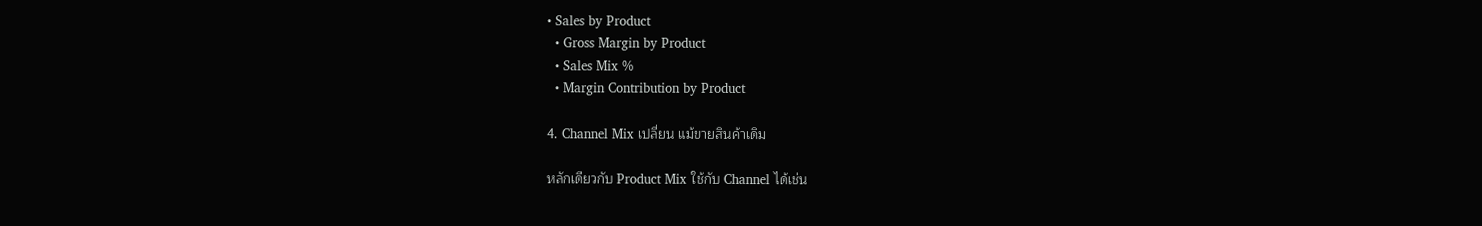• Sales by Product
  • Gross Margin by Product
  • Sales Mix %
  • Margin Contribution by Product

4. Channel Mix เปลี่ยน แม้ขายสินค้าเดิม

หลักเดียวกับ Product Mix ใช้กับ Channel ได้เช่น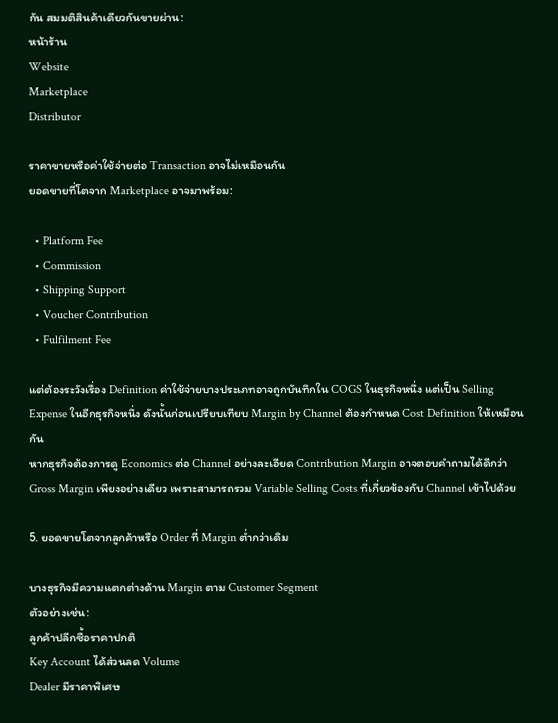กัน สมมติสินค้าเดียวกันขายผ่าน:
หน้าร้าน
Website
Marketplace
Distributor

ราคาขายหรือค่าใช้จ่ายต่อ Transaction อาจไม่เหมือนกัน
ยอดขายที่โตจาก Marketplace อาจมาพร้อม:

  • Platform Fee
  • Commission
  • Shipping Support
  • Voucher Contribution
  • Fulfilment Fee

แต่ต้องระวังเรื่อง Definition ค่าใช้จ่ายบางประเภทอาจถูกบันทึกใน COGS ในธุรกิจหนึ่ง แต่เป็น Selling Expense ในอีกธุรกิจหนึ่ง ดังนั้นก่อนเปรียบเทียบ Margin by Channel ต้องกำหนด Cost Definition ให้เหมือนกัน
หากธุรกิจต้องการดู Economics ต่อ Channel อย่างละเอียด Contribution Margin อาจตอบคำถามได้ดีกว่า Gross Margin เพียงอย่างเดียว เพราะสามารถรวม Variable Selling Costs ที่เกี่ยวข้องกับ Channel เข้าไปด้วย

5. ยอดขายโตจากลูกค้าหรือ Order ที่ Margin ต่ำกว่าเดิม

บางธุรกิจมีความแตกต่างด้าน Margin ตาม Customer Segment
ตัวอย่างเช่น:
ลูกค้าปลีกซื้อราคาปกติ
Key Account ได้ส่วนลด Volume
Dealer มีราคาพิเศษ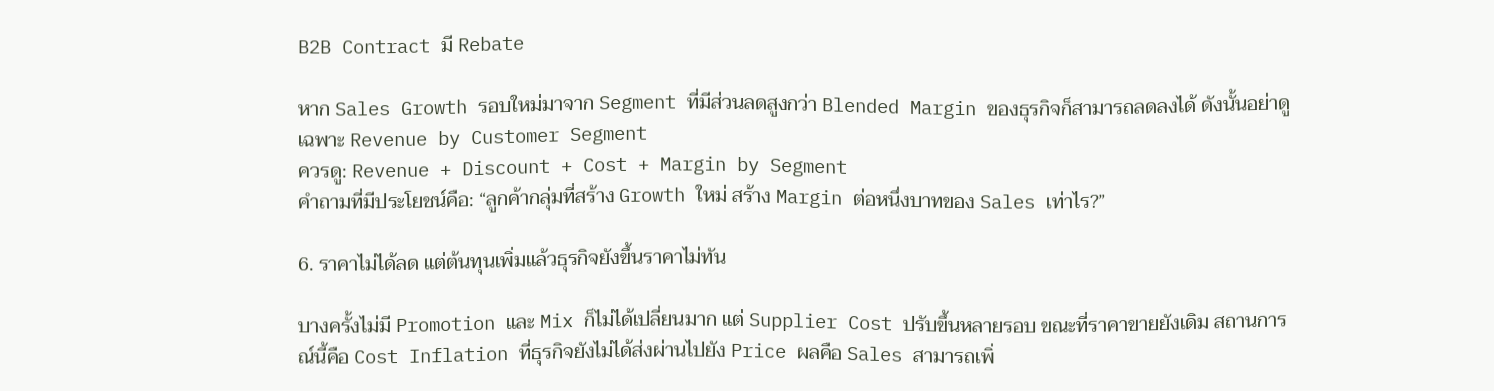B2B Contract มี Rebate

หาก Sales Growth รอบใหม่มาจาก Segment ที่มีส่วนลดสูงกว่า Blended Margin ของธุรกิจก็สามารถลดลงได้ ดังนั้นอย่าดูเฉพาะ Revenue by Customer Segment
ควรดู: Revenue + Discount + Cost + Margin by Segment
คำถามที่มีประโยชน์คือ: “ลูกค้ากลุ่มที่สร้าง Growth ใหม่ สร้าง Margin ต่อหนึ่งบาทของ Sales เท่าไร?”

6. ราคาไม่ได้ลด แต่ต้นทุนเพิ่มแล้วธุรกิจยังขึ้นราคาไม่ทัน

บางครั้งไม่มี Promotion และ Mix ก็ไม่ได้เปลี่ยนมาก แต่ Supplier Cost ปรับขึ้นหลายรอบ ขณะที่ราคาขายยังเดิม สถานการณ์นี้คือ Cost Inflation ที่ธุรกิจยังไม่ได้ส่งผ่านไปยัง Price ผลคือ Sales สามารถเพิ่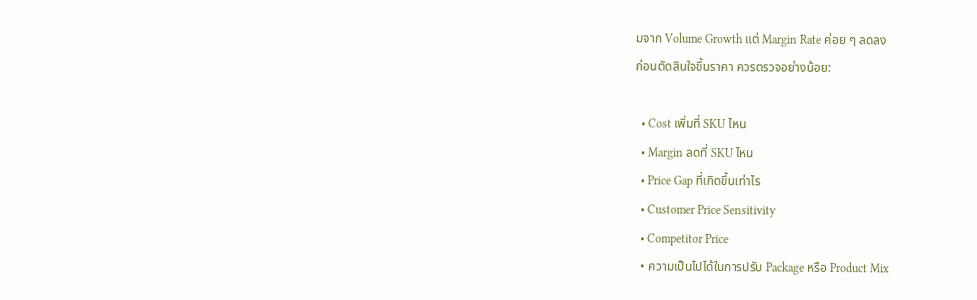มจาก Volume Growth แต่ Margin Rate ค่อย ๆ ลดลง
ก่อนตัดสินใจขึ้นราคา ควรตรวจอย่างน้อย:

  • Cost เพิ่มที่ SKU ไหน
  • Margin ลดที่ SKU ไหน
  • Price Gap ที่เกิดขึ้นเท่าไร
  • Customer Price Sensitivity
  • Competitor Price
  • ความเป็นไปได้ในการปรับ Package หรือ Product Mix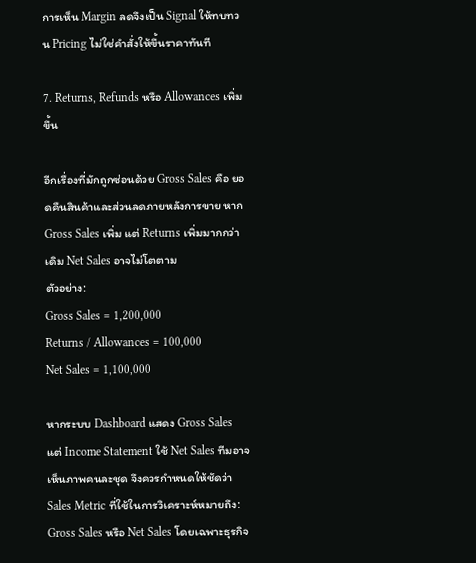การเห็น Margin ลดจึงเป็น Signal ให้ทบทวน Pricing ไม่ใช่คำสั่งให้ขึ้นราคาทันที

7. Returns, Refunds หรือ Allowances เพิ่มขึ้น

อีกเรื่องที่มักถูกซ่อนด้วย Gross Sales คือ ยอดคืนสินค้าและส่วนลดภายหลังการขาย หาก Gross Sales เพิ่ม แต่ Returns เพิ่มมากกว่าเดิม Net Sales อาจไม่โตตาม
ตัวอย่าง:
Gross Sales = 1,200,000
Returns / Allowances = 100,000
Net Sales = 1,100,000

หากระบบ Dashboard แสดง Gross Sales แต่ Income Statement ใช้ Net Sales ทีมอาจเห็นภาพคนละชุด จึงควรกำหนดให้ชัดว่า Sales Metric ที่ใช้ในการวิเคราะห์หมายถึง: Gross Sales หรือ Net Sales โดยเฉพาะธุรกิจ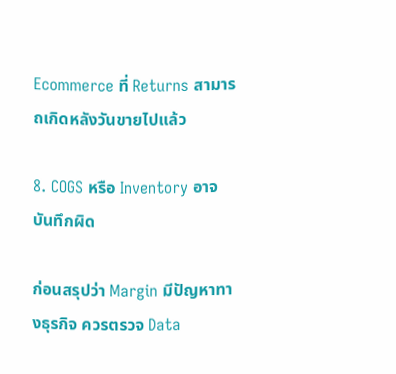Ecommerce ที่ Returns สามารถเกิดหลังวันขายไปแล้ว

8. COGS หรือ Inventory อาจบันทึกผิด

ก่อนสรุปว่า Margin มีปัญหาทางธุรกิจ ควรตรวจ Data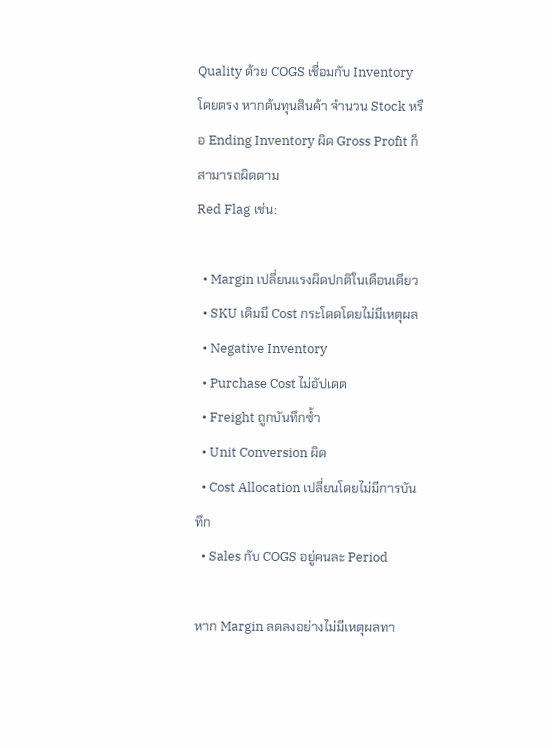Quality ด้วย COGS เชื่อมกับ Inventory โดยตรง หากต้นทุนสินค้า จำนวน Stock หรือ Ending Inventory ผิด Gross Profit ก็สามารถผิดตาม
Red Flag เช่น:

  • Margin เปลี่ยนแรงผิดปกติในเดือนเดียว
  • SKU เดิมมี Cost กระโดดโดยไม่มีเหตุผล
  • Negative Inventory
  • Purchase Cost ไม่อัปเดต
  • Freight ถูกบันทึกซ้ำ
  • Unit Conversion ผิด
  • Cost Allocation เปลี่ยนโดยไม่มีการบันทึก
  • Sales กับ COGS อยู่คนละ Period

หาก Margin ลดลงอย่างไม่มีเหตุผลทา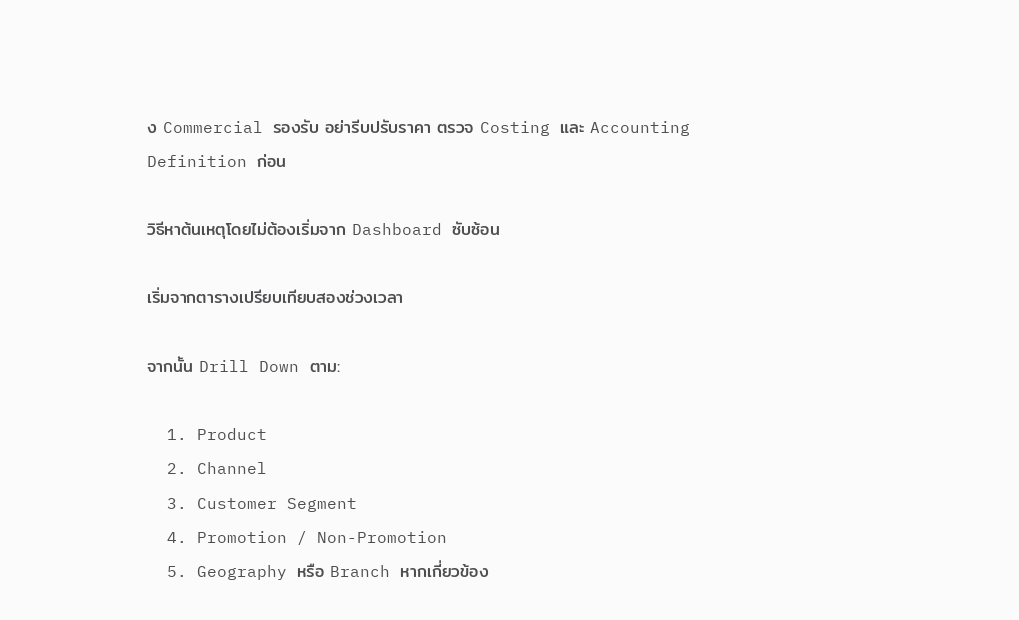ง Commercial รองรับ อย่ารีบปรับราคา ตรวจ Costing และ Accounting Definition ก่อน

วิธีหาต้นเหตุโดยไม่ต้องเริ่มจาก Dashboard ซับซ้อน

เริ่มจากตารางเปรียบเทียบสองช่วงเวลา

จากนั้น Drill Down ตาม:

  1. Product
  2. Channel
  3. Customer Segment
  4. Promotion / Non-Promotion
  5. Geography หรือ Branch หากเกี่ยวข้อง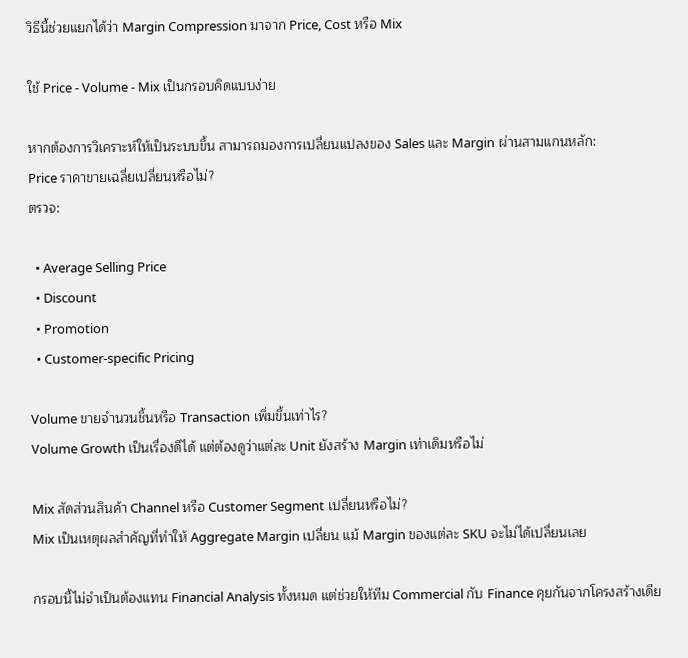วิธีนี้ช่วยแยกได้ว่า Margin Compression มาจาก Price, Cost หรือ Mix

ใช้ Price - Volume - Mix เป็นกรอบคิดแบบง่าย

หากต้องการวิเคราะห์ให้เป็นระบบขึ้น สามารถมองการเปลี่ยนแปลงของ Sales และ Margin ผ่านสามแกนหลัก:
Price ราคาขายเฉลี่ยเปลี่ยนหรือไม่?
ตรวจ:

  • Average Selling Price
  • Discount
  • Promotion
  • Customer-specific Pricing

Volume ขายจำนวนชิ้นหรือ Transaction เพิ่มขึ้นเท่าไร?
Volume Growth เป็นเรื่องดีได้ แต่ต้องดูว่าแต่ละ Unit ยังสร้าง Margin เท่าเดิมหรือไม่

Mix สัดส่วนสินค้า Channel หรือ Customer Segment เปลี่ยนหรือไม่?
Mix เป็นเหตุผลสำคัญที่ทำให้ Aggregate Margin เปลี่ยน แม้ Margin ของแต่ละ SKU จะไม่ได้เปลี่ยนเลย

กรอบนี้ไม่จำเป็นต้องแทน Financial Analysis ทั้งหมด แต่ช่วยให้ทีม Commercial กับ Finance คุยกันจากโครงสร้างเดีย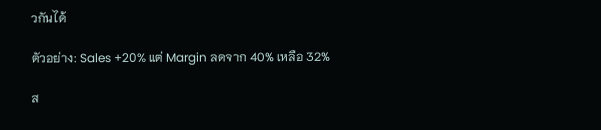วกันได้

ตัวอย่าง: Sales +20% แต่ Margin ลดจาก 40% เหลือ 32%

ส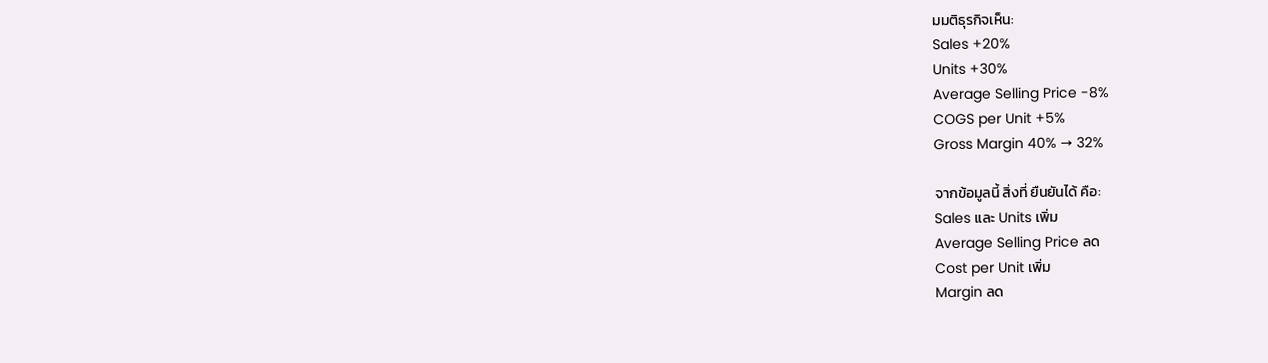มมติธุรกิจเห็น:
Sales +20%
Units +30%
Average Selling Price -8%
COGS per Unit +5%
Gross Margin 40% → 32%

จากข้อมูลนี้ สิ่งที่ ยืนยันได้ คือ:
Sales และ Units เพิ่ม
Average Selling Price ลด
Cost per Unit เพิ่ม
Margin ลด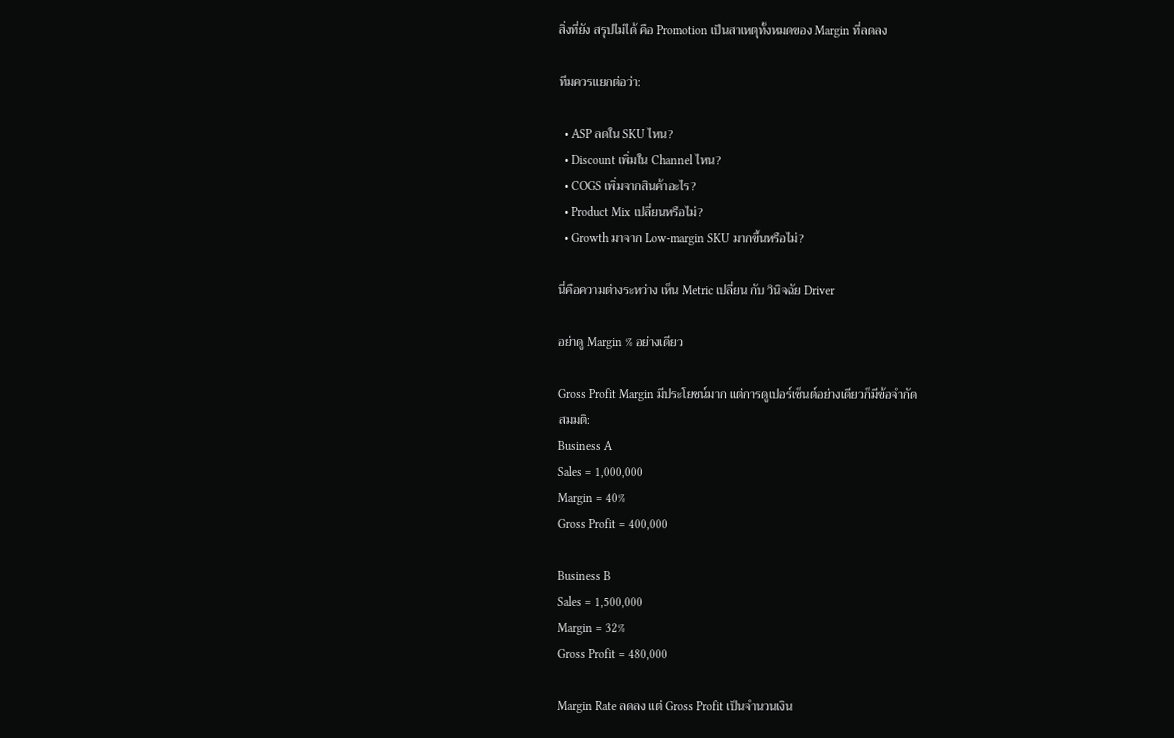สิ่งที่ยัง สรุปไม่ได้ คือ Promotion เป็นสาเหตุทั้งหมดของ Margin ที่ลดลง

ทีมควรแยกต่อว่า:

  • ASP ลดใน SKU ไหน?
  • Discount เพิ่มใน Channel ไหน?
  • COGS เพิ่มจากสินค้าอะไร?
  • Product Mix เปลี่ยนหรือไม่?
  • Growth มาจาก Low-margin SKU มากขึ้นหรือไม่?

นี่คือความต่างระหว่าง เห็น Metric เปลี่ยน กับ วินิจฉัย Driver

อย่าดู Margin % อย่างเดียว

Gross Profit Margin มีประโยชน์มาก แต่การดูเปอร์เซ็นต์อย่างเดียวก็มีข้อจำกัด
สมมติ:
Business A
Sales = 1,000,000
Margin = 40%
Gross Profit = 400,000

Business B
Sales = 1,500,000
Margin = 32%
Gross Profit = 480,000

Margin Rate ลดลง แต่ Gross Profit เป็นจำนวนเงิน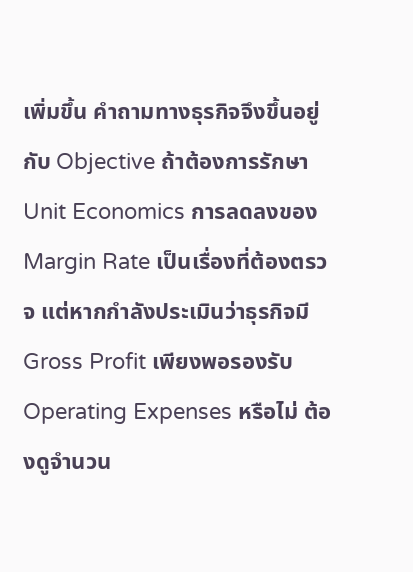เพิ่มขึ้น คำถามทางธุรกิจจึงขึ้นอยู่กับ Objective ถ้าต้องการรักษา Unit Economics การลดลงของ Margin Rate เป็นเรื่องที่ต้องตรวจ แต่หากกำลังประเมินว่าธุรกิจมี Gross Profit เพียงพอรองรับ Operating Expenses หรือไม่ ต้องดูจำนวน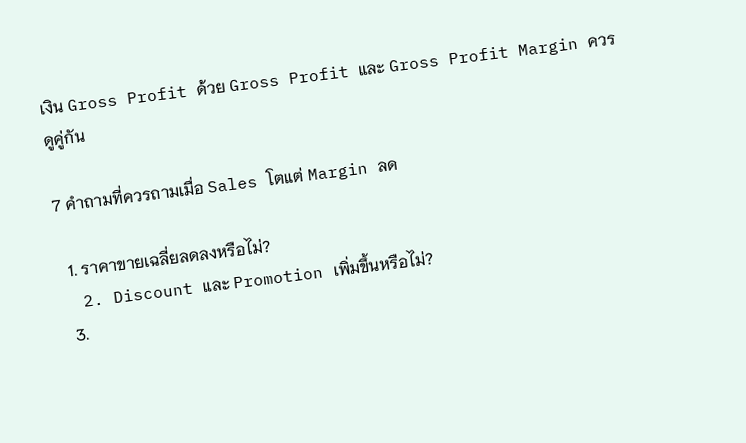เงิน Gross Profit ด้วย Gross Profit และ Gross Profit Margin ควรดูคู่กัน

7 คำถามที่ควรถามเมื่อ Sales โตแต่ Margin ลด

  1. ราคาขายเฉลี่ยลดลงหรือไม่?
  2. Discount และ Promotion เพิ่มขึ้นหรือไม่?
  3.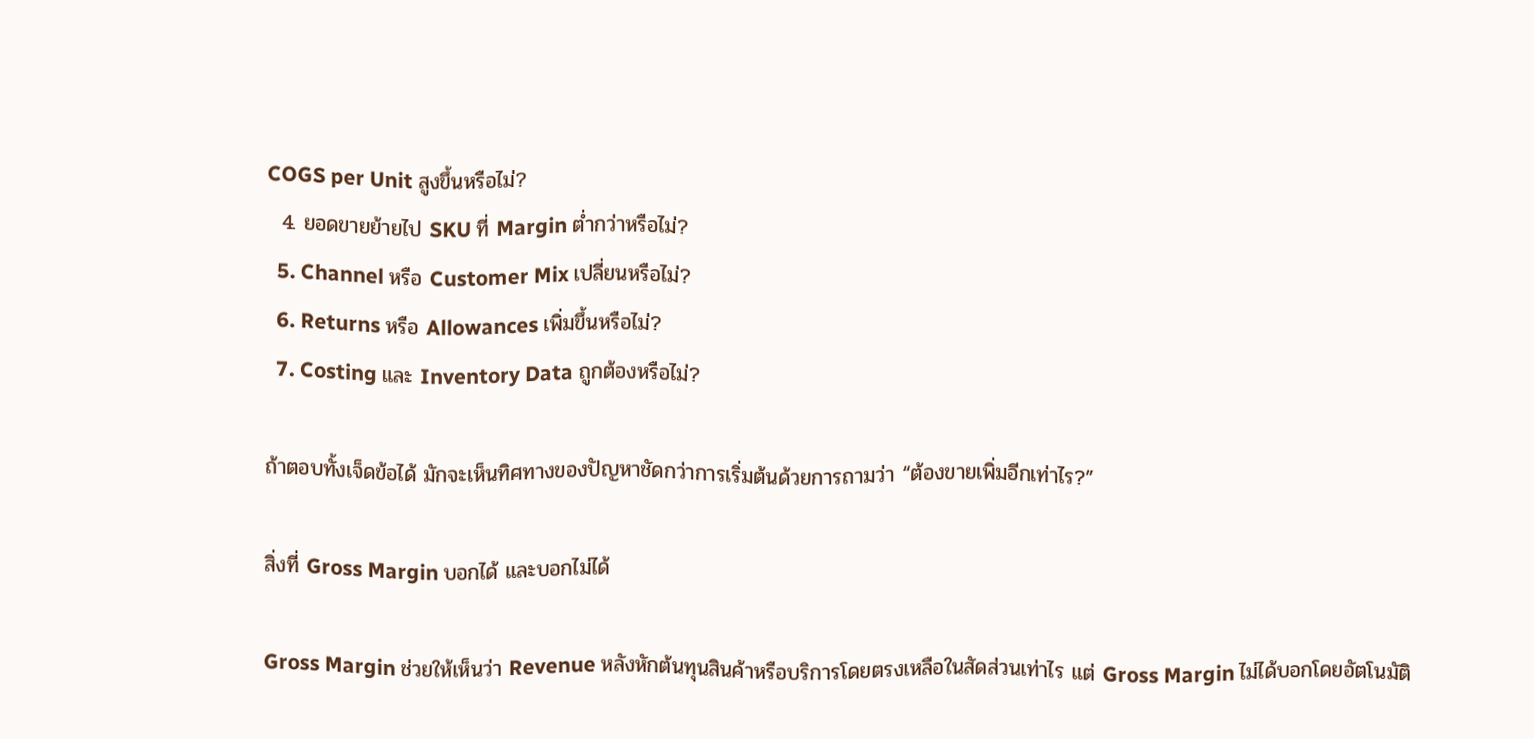COGS per Unit สูงขึ้นหรือไม่?
  4. ยอดขายย้ายไป SKU ที่ Margin ต่ำกว่าหรือไม่?
  5. Channel หรือ Customer Mix เปลี่ยนหรือไม่?
  6. Returns หรือ Allowances เพิ่มขึ้นหรือไม่?
  7. Costing และ Inventory Data ถูกต้องหรือไม่?

ถ้าตอบทั้งเจ็ดข้อได้ มักจะเห็นทิศทางของปัญหาชัดกว่าการเริ่มต้นด้วยการถามว่า “ต้องขายเพิ่มอีกเท่าไร?”

สิ่งที่ Gross Margin บอกได้ และบอกไม่ได้

Gross Margin ช่วยให้เห็นว่า Revenue หลังหักต้นทุนสินค้าหรือบริการโดยตรงเหลือในสัดส่วนเท่าไร แต่ Gross Margin ไม่ได้บอกโดยอัตโนมัติ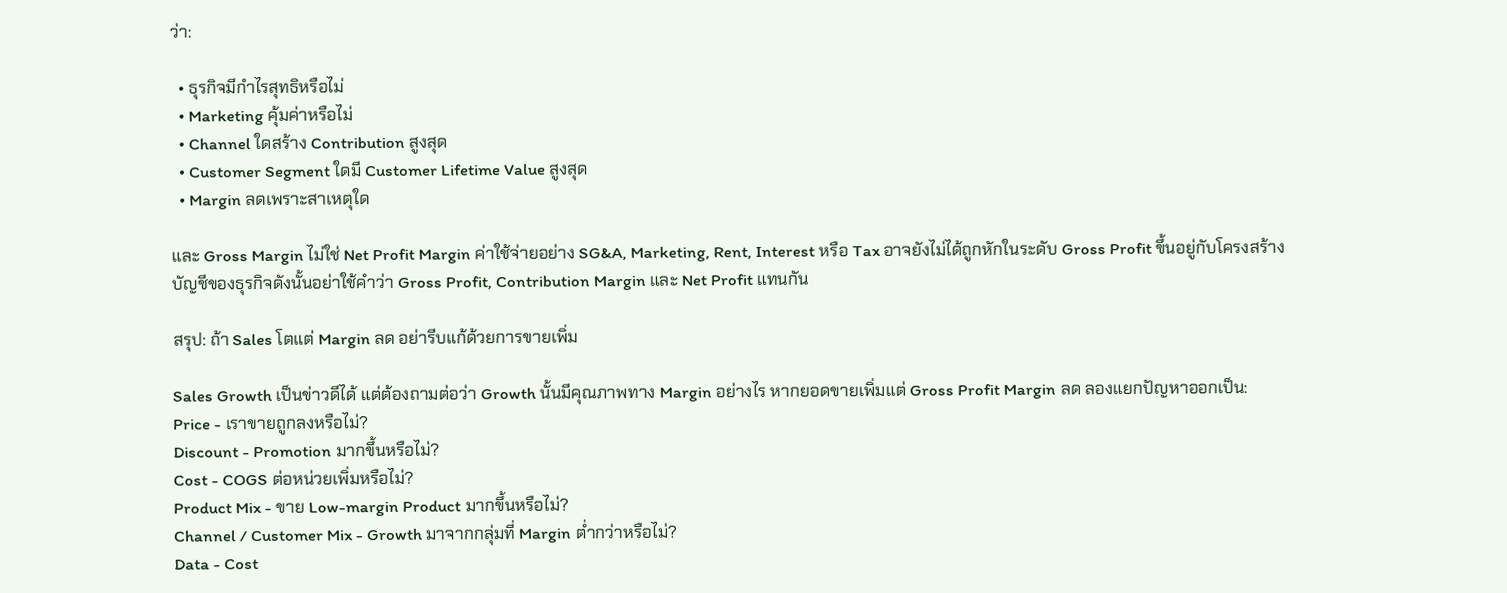ว่า:

  • ธุรกิจมีกำไรสุทธิหรือไม่
  • Marketing คุ้มค่าหรือไม่
  • Channel ใดสร้าง Contribution สูงสุด
  • Customer Segment ใดมี Customer Lifetime Value สูงสุด
  • Margin ลดเพราะสาเหตุใด

และ Gross Margin ไม่ใช่ Net Profit Margin ค่าใช้จ่ายอย่าง SG&A, Marketing, Rent, Interest หรือ Tax อาจยังไม่ได้ถูกหักในระดับ Gross Profit ขึ้นอยู่กับโครงสร้างบัญชีของธุรกิจดังนั้นอย่าใช้คำว่า Gross Profit, Contribution Margin และ Net Profit แทนกัน

สรุป: ถ้า Sales โตแต่ Margin ลด อย่ารีบแก้ด้วยการขายเพิ่ม

Sales Growth เป็นข่าวดีได้ แต่ต้องถามต่อว่า Growth นั้นมีคุณภาพทาง Margin อย่างไร หากยอดขายเพิ่มแต่ Gross Profit Margin ลด ลองแยกปัญหาออกเป็น:
Price - เราขายถูกลงหรือไม่?
Discount - Promotion มากขึ้นหรือไม่?
Cost - COGS ต่อหน่วยเพิ่มหรือไม่?
Product Mix - ขาย Low-margin Product มากขึ้นหรือไม่?
Channel / Customer Mix - Growth มาจากกลุ่มที่ Margin ต่ำกว่าหรือไม่?
Data - Cost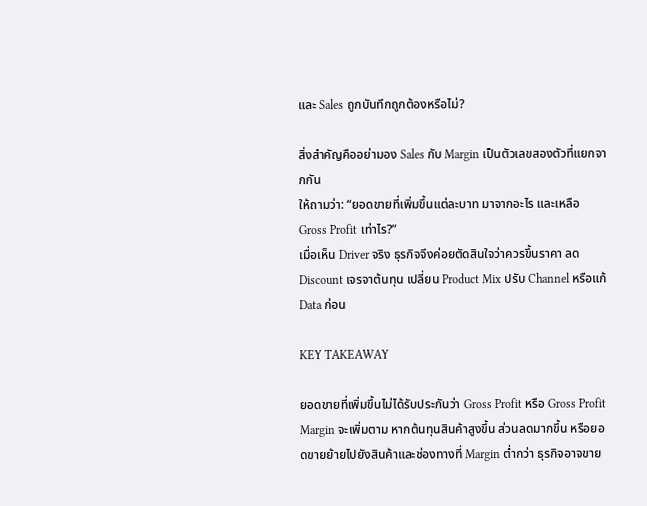และ Sales ถูกบันทึกถูกต้องหรือไม่?

สิ่งสำคัญคืออย่ามอง Sales กับ Margin เป็นตัวเลขสองตัวที่แยกจากกัน
ให้ถามว่า: “ยอดขายที่เพิ่มขึ้นแต่ละบาท มาจากอะไร และเหลือ Gross Profit เท่าไร?”
เมื่อเห็น Driver จริง ธุรกิจจึงค่อยตัดสินใจว่าควรขึ้นราคา ลด Discount เจรจาต้นทุน เปลี่ยน Product Mix ปรับ Channel หรือแก้ Data ก่อน

KEY TAKEAWAY

ยอดขายที่เพิ่มขึ้นไม่ได้รับประกันว่า Gross Profit หรือ Gross Profit Margin จะเพิ่มตาม หากต้นทุนสินค้าสูงขึ้น ส่วนลดมากขึ้น หรือยอดขายย้ายไปยังสินค้าและช่องทางที่ Margin ต่ำกว่า ธุรกิจอาจขาย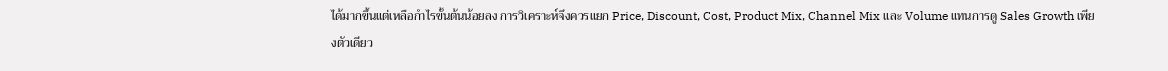ได้มากขึ้นแต่เหลือกำไรขั้นต้นน้อยลง การวิเคราะห์จึงควรแยก Price, Discount, Cost, Product Mix, Channel Mix และ Volume แทนการดู Sales Growth เพียงตัวเดียว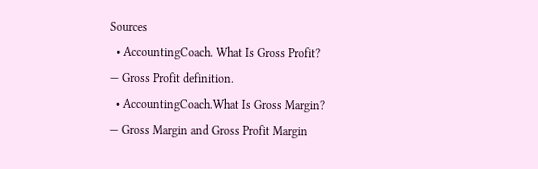Sources
  • AccountingCoach. What Is Gross Profit? — Gross Profit definition.
  • AccountingCoach.What Is Gross Margin? — Gross Margin and Gross Profit Margin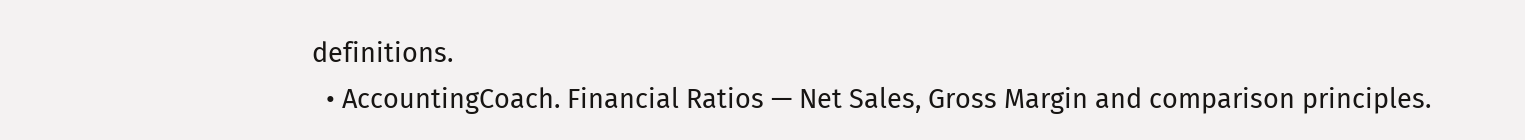definitions.
  • AccountingCoach. Financial Ratios — Net Sales, Gross Margin and comparison principles.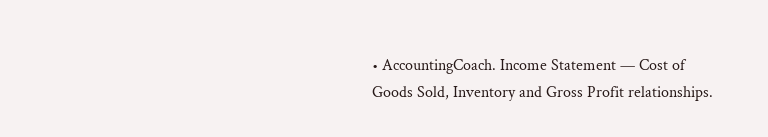• AccountingCoach. Income Statement — Cost of Goods Sold, Inventory and Gross Profit relationships.